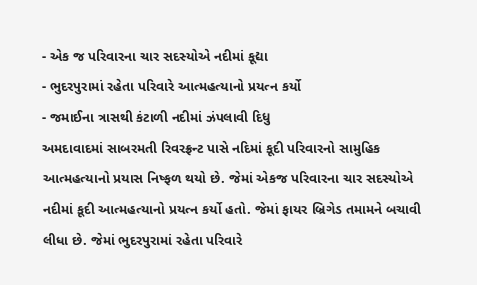- એક જ પરિવારના ચાર સદસ્યોએ નદીમાં કૂદ્યા
- ભુદરપુરામાં રહેતા પરિવારે આત્મહત્યાનો પ્રયત્ન કર્યો
- જમાઈના ત્રાસથી કંટાળી નદીમાં ઝંપલાવી દિધુ
અમદાવાદમાં સાબરમતી રિવરફ્રન્ટ પાસે નદિમાં કૂદી પરિવારનો સામુહિક આત્મહત્યાનો પ્રયાસ નિષ્ફળ થયો છે. જેમાં એકજ પરિવારના ચાર સદસ્યોએ નદીમાં કૂદી આત્મહત્યાનો પ્રયત્ન કર્યો હતો. જેમાં ફાયર બ્રિગેડ તમામને બચાવી લીધા છે. જેમાં ભુદરપુરામાં રહેતા પરિવારે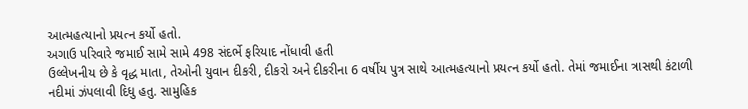આત્મહત્યાનો પ્રયત્ન કર્યો હતો.
અગાઉ પરિવારે જમાઈ સામે સામે 498 સંદર્ભે ફરિયાદ નોંધાવી હતી
ઉલ્લેખનીય છે કે વૃદ્ધ માતા, તેઓની યુવાન દીકરી, દીકરો અને દીકરીના 6 વર્ષીય પુત્ર સાથે આત્મહત્યાનો પ્રયત્ન કર્યો હતો. તેમાં જમાઈના ત્રાસથી કંટાળી નદીમાં ઝંપલાવી દિધુ હતુ. સામુહિક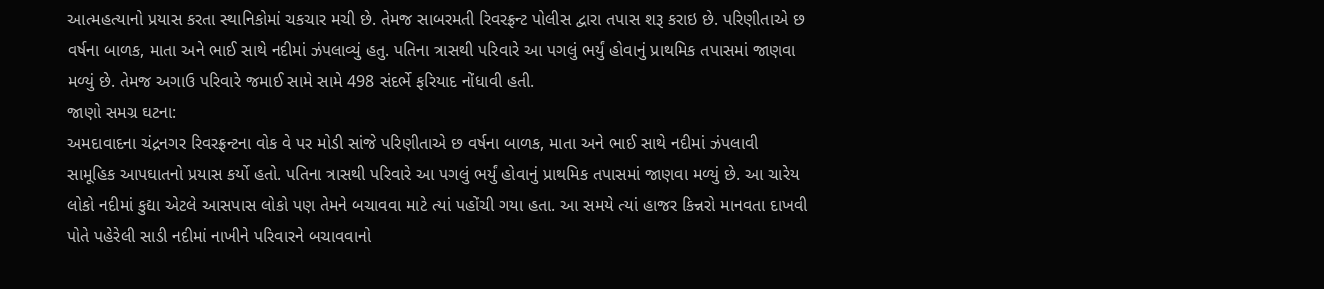આત્મહત્યાનો પ્રયાસ કરતા સ્થાનિકોમાં ચકચાર મચી છે. તેમજ સાબરમતી રિવરફ્રન્ટ પોલીસ દ્વારા તપાસ શરૂ કરાઇ છે. પરિણીતાએ છ વર્ષના બાળક, માતા અને ભાઈ સાથે નદીમાં ઝંપલાવ્યું હતુ. પતિના ત્રાસથી પરિવારે આ પગલું ભર્યું હોવાનું પ્રાથમિક તપાસમાં જાણવા મળ્યું છે. તેમજ અગાઉ પરિવારે જમાઈ સામે સામે 498 સંદર્ભે ફરિયાદ નોંધાવી હતી.
જાણો સમગ્ર ઘટના:
અમદાવાદના ચંદ્રનગર રિવરફ્રન્ટના વોક વે પર મોડી સાંજે પરિણીતાએ છ વર્ષના બાળક, માતા અને ભાઈ સાથે નદીમાં ઝંપલાવી સામૂહિક આપઘાતનો પ્રયાસ કર્યો હતો. પતિના ત્રાસથી પરિવારે આ પગલું ભર્યું હોવાનું પ્રાથમિક તપાસમાં જાણવા મળ્યું છે. આ ચારેય લોકો નદીમાં કુદ્યા એટલે આસપાસ લોકો પણ તેમને બચાવવા માટે ત્યાં પહોંચી ગયા હતા. આ સમયે ત્યાં હાજર કિન્નરો માનવતા દાખવી પોતે પહેરેલી સાડી નદીમાં નાખીને પરિવારને બચાવવાનો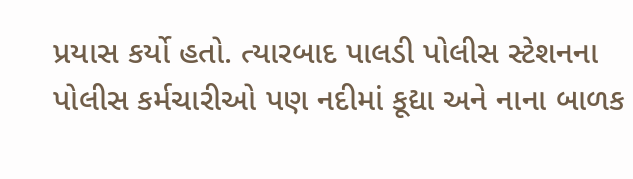પ્રયાસ કર્યો હતો. ત્યારબાદ પાલડી પોલીસ સ્ટેશનના પોલીસ કર્મચારીઓ પણ નદીમાં કૂદ્યા અને નાના બાળક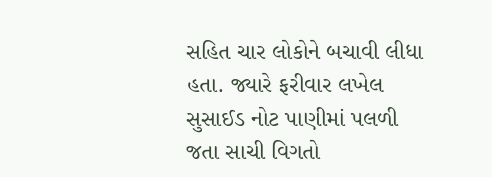સહિત ચાર લોકોને બચાવી લીધા હતા. જ્યારે ફરીવાર લખેલ સુસાઈડ નોટ પાણીમાં પલળી જતા સાચી વિગતો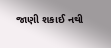જાણી શકાઈ નથી